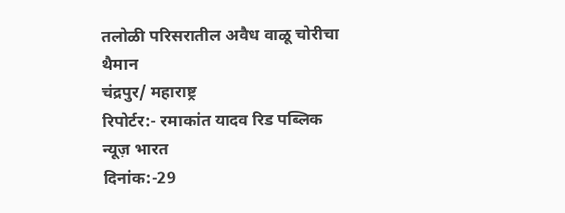तलोळी परिसरातील अवैध वाळू चोरीचा थैमान
चंद्रपुर/ महाराष्ट्र
रिपोर्टर:- रमाकांत यादव रिड पब्लिक न्यूज़ भारत
दिनांक:-29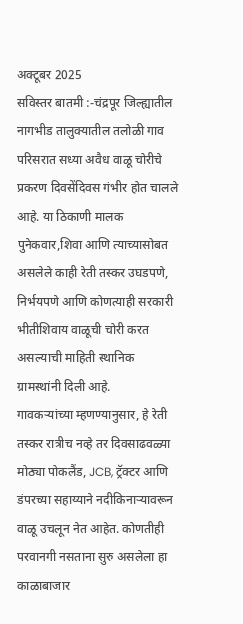अक्टूबर 2025
सविस्तर बातमी :-चंद्रपूर जिल्ह्यातील नागभीड तालुक्यातील तलोळी गाव परिसरात सध्या अवैध वाळू चोरीचे प्रकरण दिवसेंदिवस गंभीर होत चालले आहे. या ठिकाणी मालक पुनेकवार,शिवा आणि त्याच्यासोबत असलेले काही रेती तस्कर उघडपणे, निर्भयपणे आणि कोणत्याही सरकारी भीतीशिवाय वाळूची चोरी करत असल्याची माहिती स्थानिक ग्रामस्थांनी दिली आहे.
गावकऱ्यांच्या म्हणण्यानुसार, हे रेती तस्कर रात्रीच नव्हे तर दिवसाढवळ्या मोठ्या पोकलैंड, JCB, ट्रॅक्टर आणि डंपरच्या सहाय्याने नदीकिनाऱ्यावरून वाळू उचलून नेत आहेत. कोणतीही परवानगी नसताना सुरु असलेला हा काळाबाजार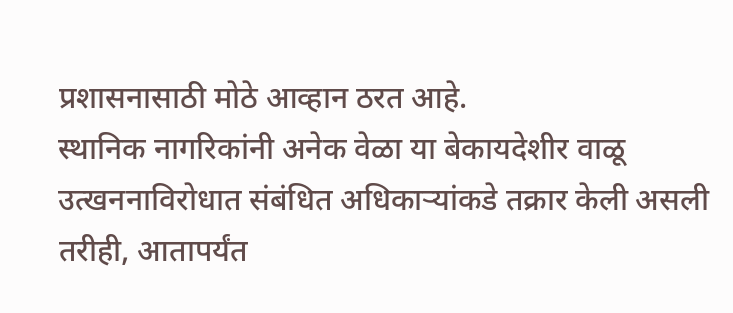प्रशासनासाठी मोठे आव्हान ठरत आहे.
स्थानिक नागरिकांनी अनेक वेळा या बेकायदेशीर वाळू उत्खननाविरोधात संबंधित अधिकाऱ्यांकडे तक्रार केली असली तरीही, आतापर्यंत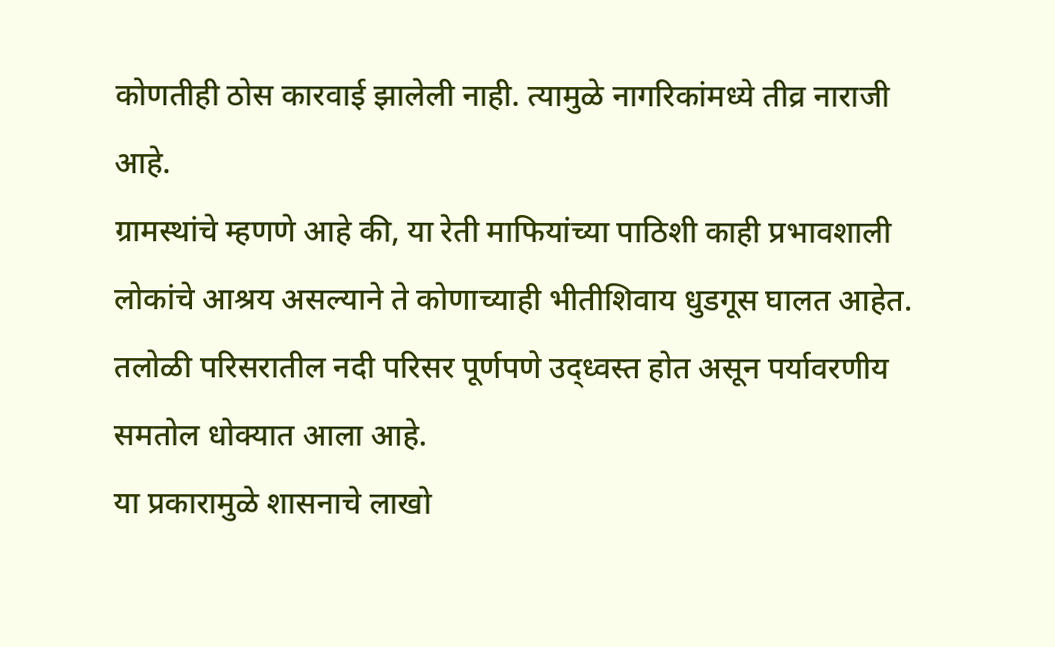कोणतीही ठोस कारवाई झालेली नाही. त्यामुळे नागरिकांमध्ये तीव्र नाराजी आहे.
ग्रामस्थांचे म्हणणे आहे की, या रेती माफियांच्या पाठिशी काही प्रभावशाली लोकांचे आश्रय असल्याने ते कोणाच्याही भीतीशिवाय धुडगूस घालत आहेत. तलोळी परिसरातील नदी परिसर पूर्णपणे उद्ध्वस्त होत असून पर्यावरणीय समतोल धोक्यात आला आहे.
या प्रकारामुळे शासनाचे लाखो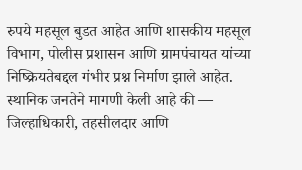रुपये महसूल बुडत आहेत आणि शासकीय महसूल विभाग, पोलीस प्रशासन आणि ग्रामपंचायत यांच्या निष्क्रियतेबद्दल गंभीर प्रश्न निर्माण झाले आहेत.
स्थानिक जनतेने मागणी केली आहे की — जिल्हाधिकारी, तहसीलदार आणि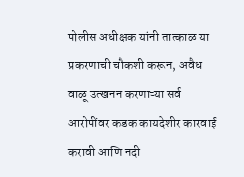पोलीस अधीक्षक यांनी तात्काळ या प्रकरणाची चौकशी करून, अवैध वाळू उत्खनन करणाऱ्या सर्व आरोपींवर कडक कायदेशीर कारवाई करावी आणि नदी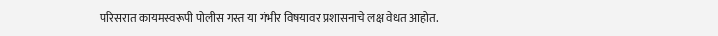परिसरात कायमस्वरूपी पोलीस गस्त या गंभीर विषयावर प्रशासनाचे लक्ष वेधत आहोत.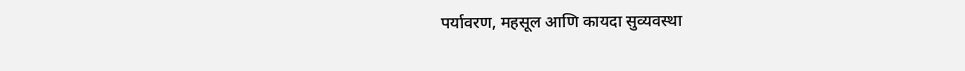पर्यावरण, महसूल आणि कायदा सुव्यवस्था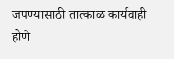जपण्यासाठी तात्काळ कार्यवाही होणे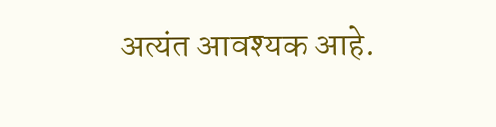अत्यंत आवश्यक आहे.